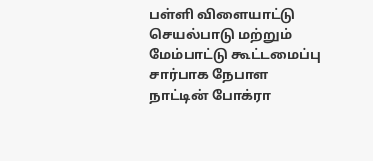பள்ளி விளையாட்டு செயல்பாடு மற்றும் மேம்பாட்டு கூட்டமைப்பு சார்பாக நேபாள நாட்டின் போக்ரா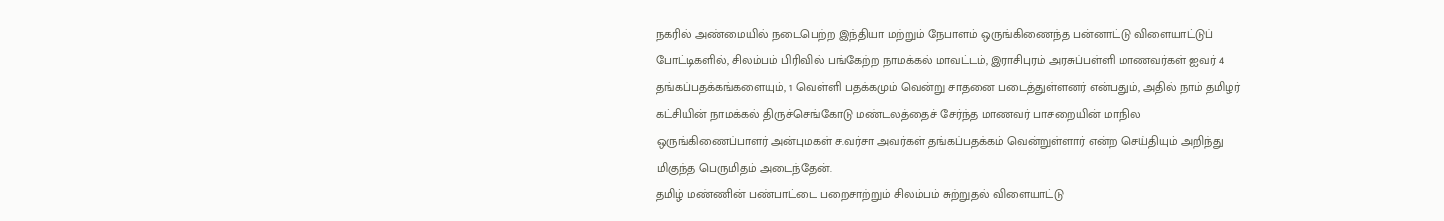நகரில் அண்மையில் நடைபெற்ற இந்தியா மற்றும் நேபாளம் ஒருங்கிணைந்த பன்னாட்டு விளையாட்டுப் போட்டிகளில், சிலம்பம் பிரிவில் பங்கேற்ற நாமக்கல் மாவட்டம், இராசிபுரம் அரசுப்பள்ளி மாணவர்கள் ஐவர் 4 தங்கப்பதக்கங்களையும், 1 வெள்ளி பதக்கமும் வென்று சாதனை படைத்துள்ளனர் என்பதும், அதில் நாம் தமிழர் கட்சியின் நாமக்கல் திருச்செங்கோடு மண்டலத்தைச் சேர்ந்த மாணவர் பாசறையின் மாநில ஒருங்கிணைப்பாளர் அன்புமகள் ச.வர்சா அவர்கள் தங்கப்பதக்கம் வென்றுள்ளார் என்ற செய்தியும் அறிந்து மிகுந்த பெருமிதம் அடைந்தேன்.
தமிழ் மண்ணின் பண்பாட்டை பறைசாற்றும் சிலம்பம் சுற்றுதல் விளையாட்டு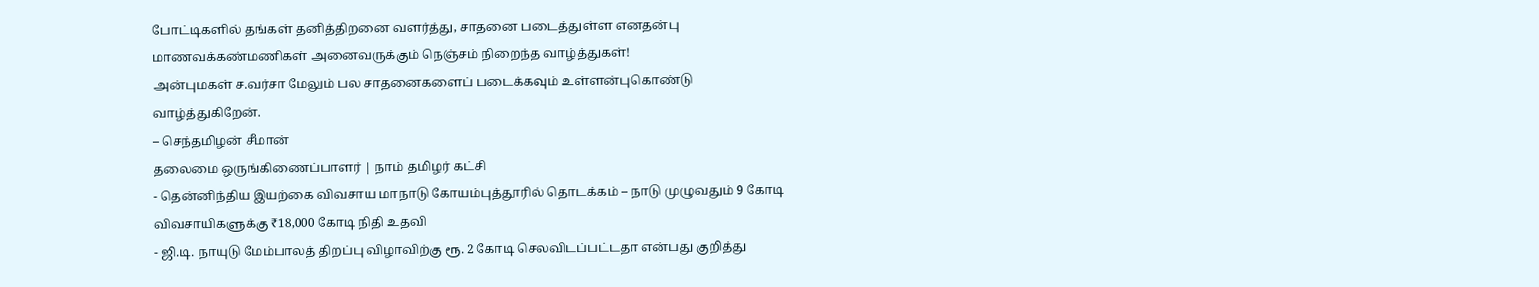போட்டிகளில் தங்கள் தனித்திறனை வளர்த்து, சாதனை படைத்துள்ள எனதன்பு மாணவக்கண்மணிகள் அனைவருக்கும் நெஞ்சம் நிறைந்த வாழ்த்துகள்!
அன்புமகள் ச.வர்சா மேலும் பல சாதனைகளைப் படைக்கவும் உள்ளன்புகொண்டு வாழ்த்துகிறேன்.
– செந்தமிழன் சீமான்
தலைமை ஒருங்கிணைப்பாளர் | நாம் தமிழர் கட்சி
- தென்னிந்திய இயற்கை விவசாய மாநாடு கோயம்புத்தூரில் தொடக்கம் – நாடு முழுவதும் 9 கோடி விவசாயிகளுக்கு ₹18,000 கோடி நிதி உதவி
- ஜி.டி. நாயுடு மேம்பாலத் திறப்பு விழாவிற்கு ரூ. 2 கோடி செலவிடப்பட்டதா என்பது குறித்து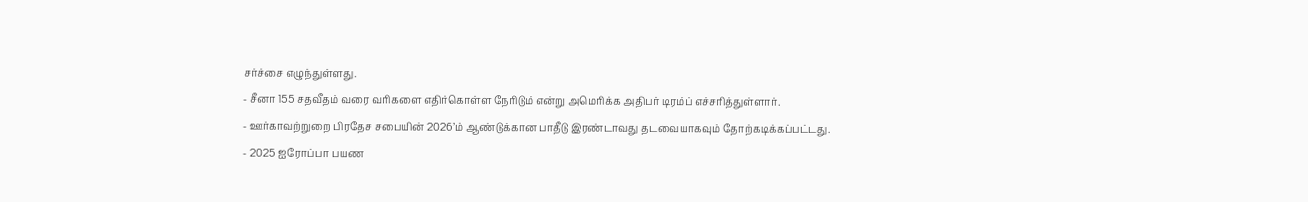சர்ச்சை எழுந்துள்ளது.
- சீனா 155 சதவீதம் வரை வரிகளை எதிர்கொள்ள நேரிடும் என்று அமெரிக்க அதிபர் டிரம்ப் எச்சரித்துள்ளார்.
- ஊர்காவற்றுறை பிரதேச சபையின் 2026’ம் ஆண்டுக்கான பாதீடு இரண்டாவது தடவையாகவும் தோற்கடிக்கப்பட்டது.
- 2025 ஐரோப்பா பயண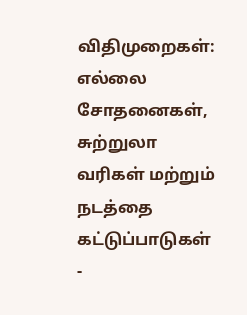விதிமுறைகள்: எல்லை சோதனைகள், சுற்றுலா வரிகள் மற்றும் நடத்தை கட்டுப்பாடுகள்
-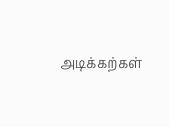அடிக்கற்கள்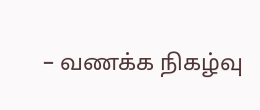– வணக்க நிகழ்வு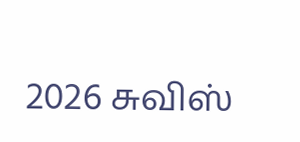2026 சுவிஸ்